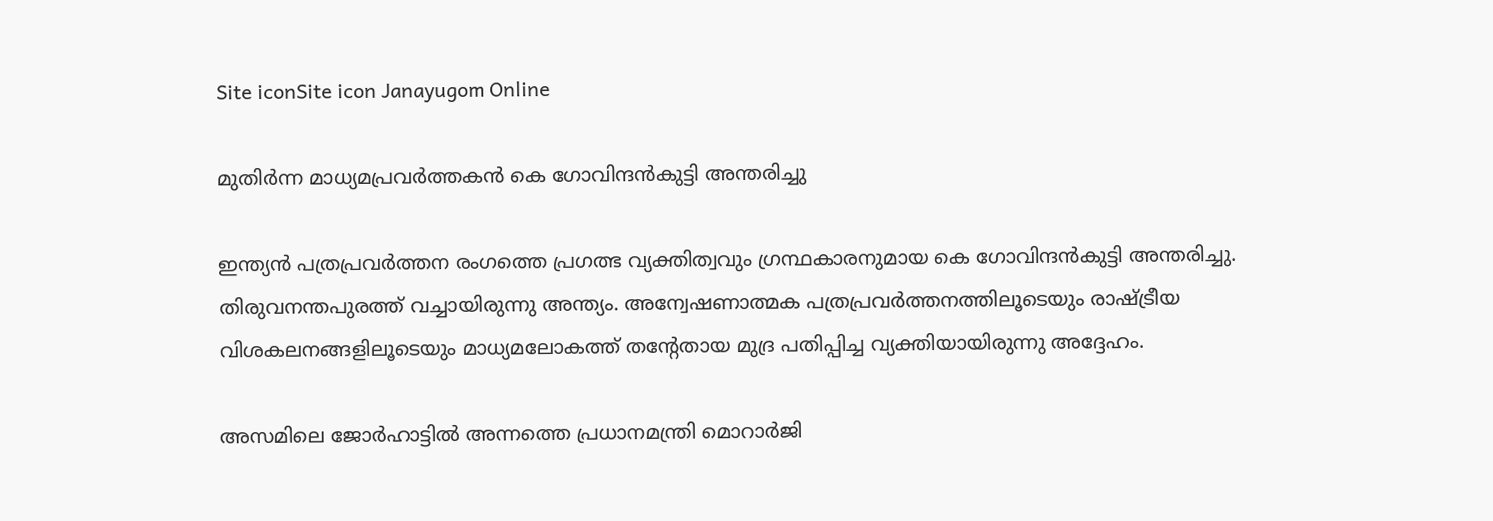Site iconSite icon Janayugom Online

മുതിർന്ന മാധ്യമപ്രവർത്തകൻ കെ ഗോവിന്ദൻകുട്ടി അന്തരിച്ചു

ഇന്ത്യൻ പത്രപ്രവർത്തന രംഗത്തെ പ്രഗത്ഭ വ്യക്തിത്വവും ഗ്രന്ഥകാരനുമായ കെ ഗോവിന്ദൻകുട്ടി അന്തരിച്ചു. തിരുവനന്തപുരത്ത് വച്ചായിരുന്നു അന്ത്യം. അന്വേഷണാത്മക പത്രപ്രവർത്തനത്തിലൂടെയും രാഷ്ട്രീയ വിശകലനങ്ങളിലൂടെയും മാധ്യമലോകത്ത് തന്റേതായ മുദ്ര പതിപ്പിച്ച വ്യക്തിയായിരുന്നു അദ്ദേഹം.

അസമിലെ ജോർഹാട്ടിൽ അന്നത്തെ പ്രധാനമന്ത്രി മൊറാർജി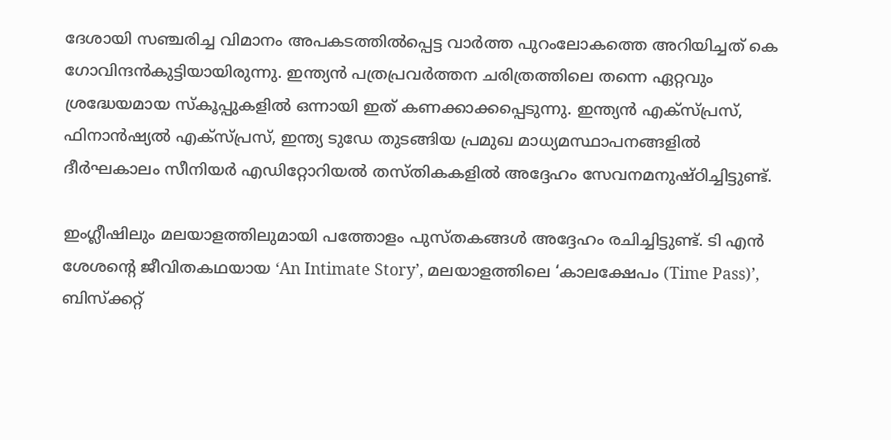ദേശായി സഞ്ചരിച്ച വിമാനം അപകടത്തിൽപ്പെട്ട വാർത്ത പുറംലോകത്തെ അറിയിച്ചത് കെ ഗോവിന്ദൻകുട്ടിയായിരുന്നു. ഇന്ത്യൻ പത്രപ്രവർത്തന ചരിത്രത്തിലെ തന്നെ ഏറ്റവും ശ്രദ്ധേയമായ സ്കൂപ്പുകളിൽ ഒന്നായി ഇത് കണക്കാക്കപ്പെടുന്നു. ഇന്ത്യൻ എക്സ്പ്രസ്, ഫിനാൻഷ്യൽ എക്സ്പ്രസ്, ഇന്ത്യ ടുഡേ തുടങ്ങിയ പ്രമുഖ മാധ്യമസ്ഥാപനങ്ങളിൽ ദീർഘകാലം സീനിയർ എഡിറ്റോറിയൽ തസ്തികകളിൽ അദ്ദേഹം സേവനമനുഷ്ഠിച്ചിട്ടുണ്ട്.

ഇംഗ്ലീഷിലും മലയാളത്തിലുമായി പത്തോളം പുസ്തകങ്ങൾ അദ്ദേഹം രചിച്ചിട്ടുണ്ട്. ടി എൻ ശേശന്‍റെ ജീവിതകഥയായ ‘An Intimate Story’, മലയാളത്തിലെ ‘കാലക്ഷേപം (Time Pass)’, ബിസ്ക്കറ്റ്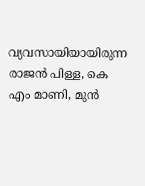വ്യവസായിയായിരുന്ന രാജൻ പിള്ള, കെ എം മാണി, മുൻ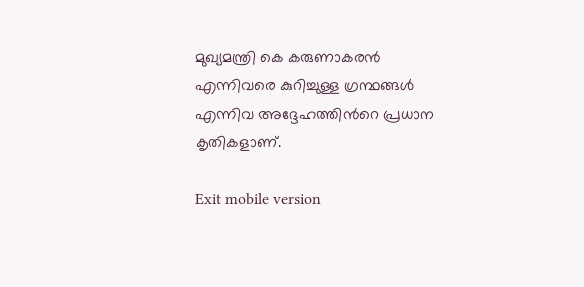മുഖ്യമന്ത്രി കെ കരുണാകരൻ എന്നിവരെ കുറിച്ചുള്ള ഗ്രന്ഥങ്ങൾ എന്നിവ അദ്ദേഹത്തിന്‍റെ പ്രധാന കൃതികളാണ്.

Exit mobile version